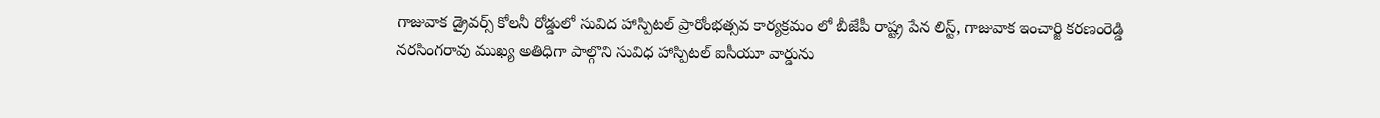గాజువాక డ్రైవర్స్ కోలనీ రోడ్డులో సువిద హాస్పిటల్ ప్రారోంభత్సవ కార్యక్రమం లో బీజేపీ రాష్ట్ర పేన లిస్ట్, గాజువాక ఇంచార్జి కరణంరెడ్డి నరసింగరావు ముఖ్య అతిధిగా పాల్గొని సువిధ హాస్పిటల్ ఐసీయూ వార్డును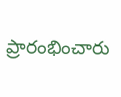ప్రారంభించారు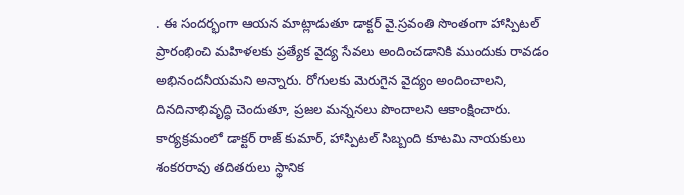. ఈ సందర్భంగా ఆయన మాట్లాడుతూ డాక్టర్ వై.స్రవంతి సొంతంగా హాస్పిటల్ ప్రారంభించి మహిళలకు ప్రత్యేక వైద్య సేవలు అందించడానికి ముందుకు రావడం అభినందనీయమని అన్నారు. రోగులకు మెరుగైన వైద్యం అందించాలని, దినదినాభివృద్ధి చెందుతూ, ప్రజల మన్ననలు పొందాలని ఆకాంక్షించారు. కార్యక్రమంలో డాక్టర్ రాజ్ కుమార్, హాస్పిటల్ సిబ్బంది కూటమి నాయకులు శంకరరావు తదితరులు స్థానిక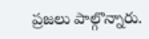ప్రజలు పాల్గొన్నారు.